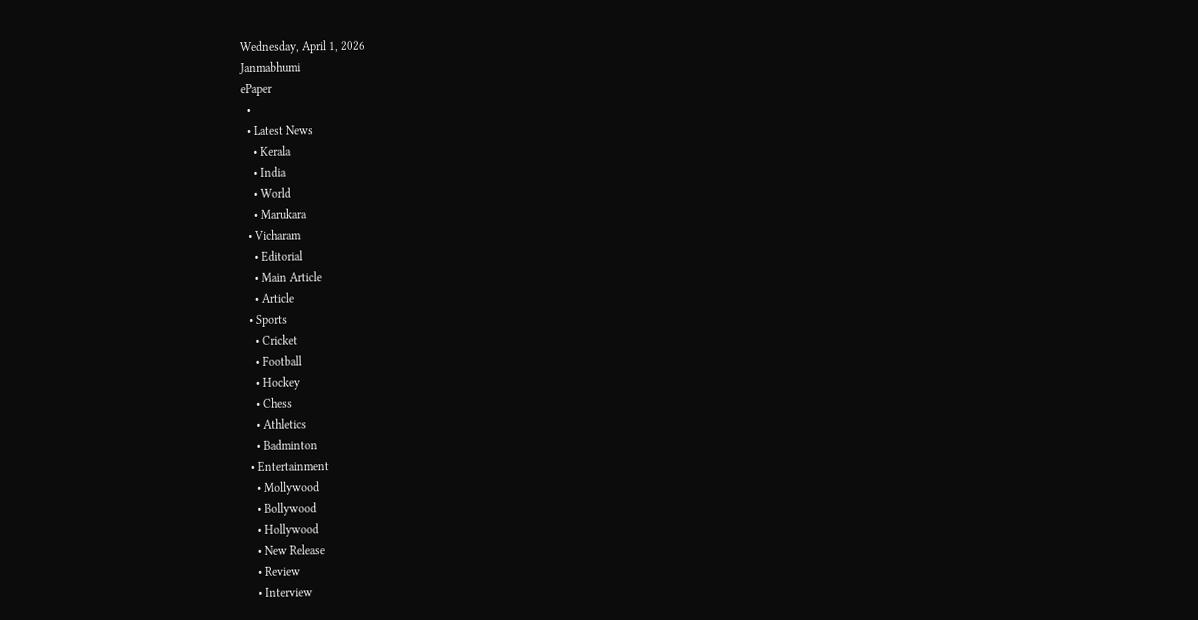Wednesday, April 1, 2026
Janmabhumi
ePaper
  •
  • Latest News
    • Kerala
    • India
    • World
    • Marukara
  • Vicharam
    • Editorial
    • Main Article
    • Article
  • Sports
    • Cricket
    • Football
    • Hockey
    • Chess
    • Athletics
    • Badminton
  • Entertainment
    • Mollywood
    • Bollywood
    • Hollywood
    • New Release
    • Review
    • Interview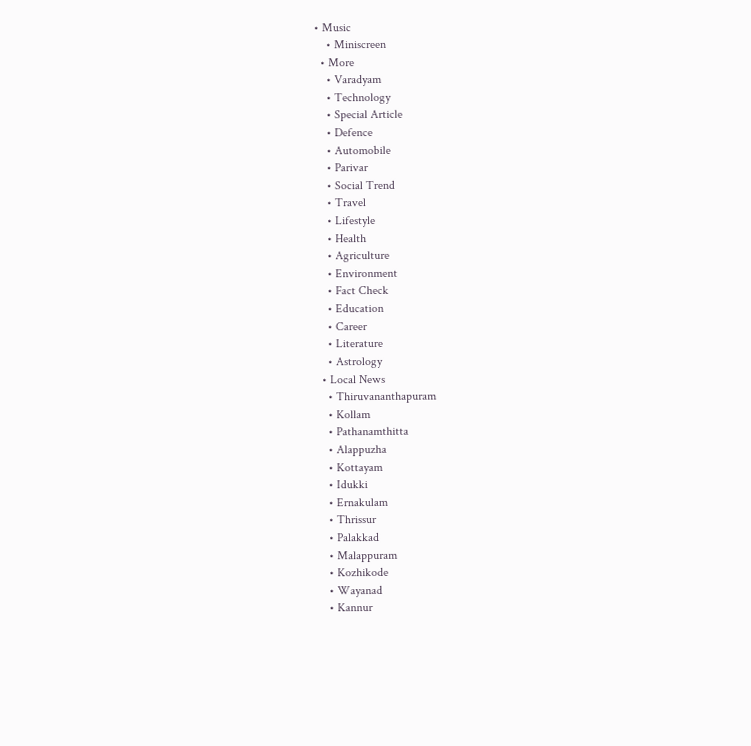• Music
    • Miniscreen
  • More
    • Varadyam
    • Technology
    • Special Article
    • Defence
    • Automobile
    • Parivar
    • Social Trend
    • Travel
    • Lifestyle
    • Health
    • Agriculture
    • Environment
    • Fact Check
    • Education
    • Career
    • Literature
    • Astrology
  • Local News
    • Thiruvananthapuram
    • Kollam
    • Pathanamthitta
    • Alappuzha
    • Kottayam
    • Idukki
    • Ernakulam
    • Thrissur
    • Palakkad
    • Malappuram
    • Kozhikode
    • Wayanad
    • Kannur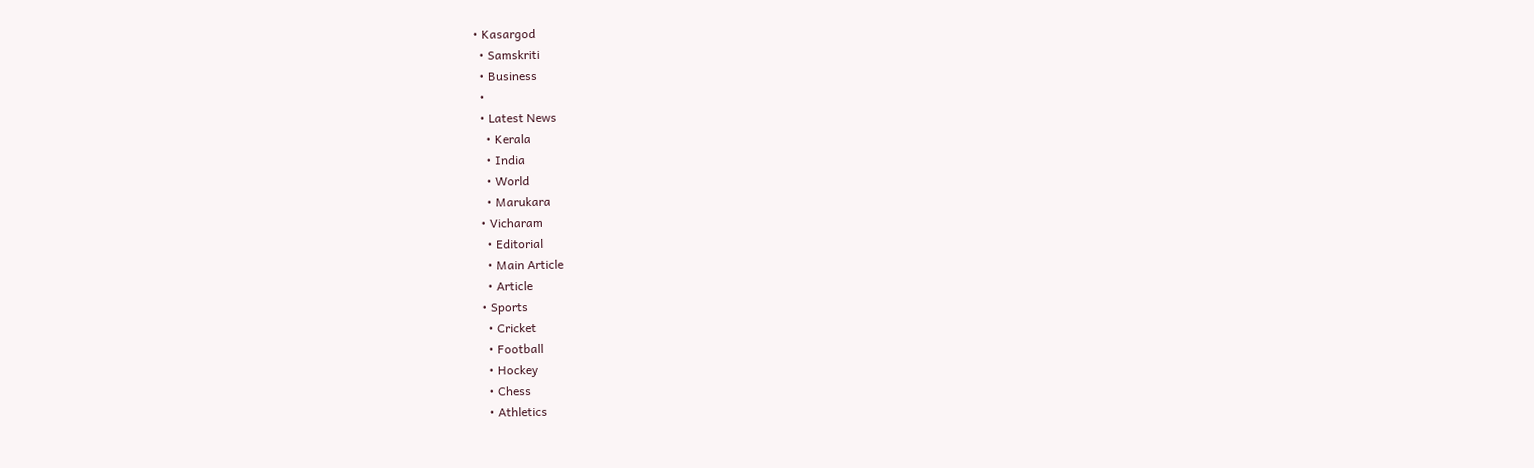• Kasargod
  • Samskriti
  • Business
  •
  • Latest News
    • Kerala
    • India
    • World
    • Marukara
  • Vicharam
    • Editorial
    • Main Article
    • Article
  • Sports
    • Cricket
    • Football
    • Hockey
    • Chess
    • Athletics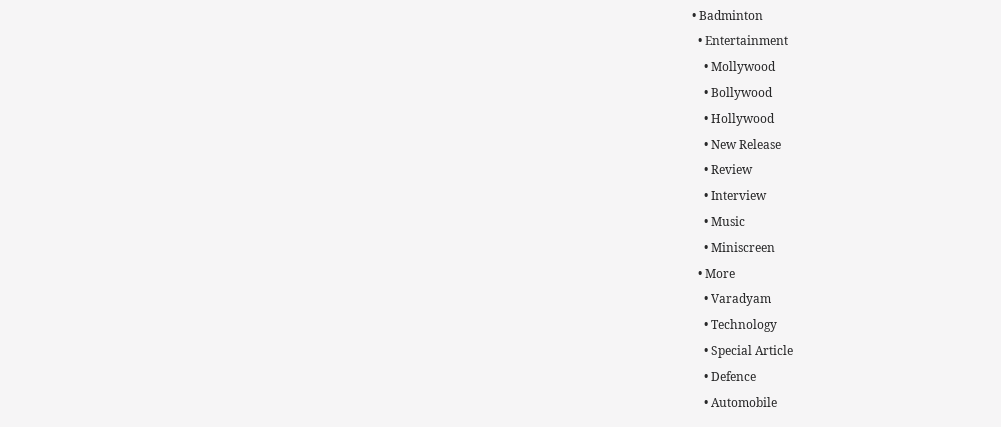• Badminton
  • Entertainment
    • Mollywood
    • Bollywood
    • Hollywood
    • New Release
    • Review
    • Interview
    • Music
    • Miniscreen
  • More
    • Varadyam
    • Technology
    • Special Article
    • Defence
    • Automobile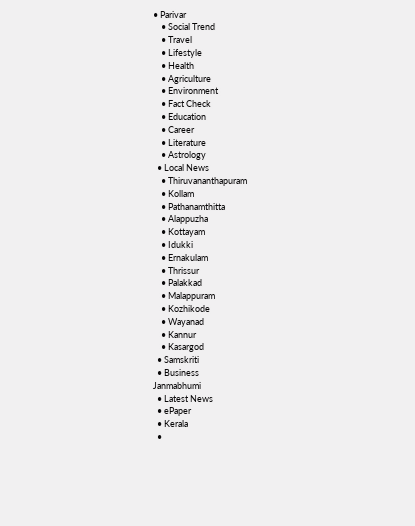• Parivar
    • Social Trend
    • Travel
    • Lifestyle
    • Health
    • Agriculture
    • Environment
    • Fact Check
    • Education
    • Career
    • Literature
    • Astrology
  • Local News
    • Thiruvananthapuram
    • Kollam
    • Pathanamthitta
    • Alappuzha
    • Kottayam
    • Idukki
    • Ernakulam
    • Thrissur
    • Palakkad
    • Malappuram
    • Kozhikode
    • Wayanad
    • Kannur
    • Kasargod
  • Samskriti
  • Business
Janmabhumi
  • Latest News
  • ePaper
  • Kerala
  •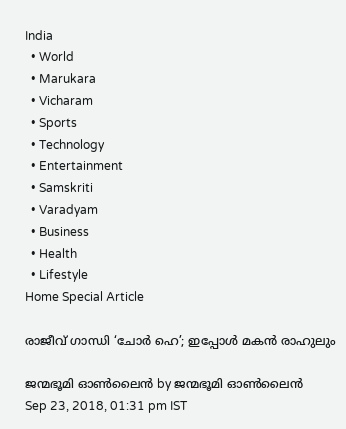India
  • World
  • Marukara
  • Vicharam
  • Sports
  • Technology
  • Entertainment
  • Samskriti
  • Varadyam
  • Business
  • Health
  • Lifestyle
Home Special Article

രാജീവ് ഗാന്ധി ‘ചോര്‍ ഹെ’; ഇപ്പോള്‍ മകന്‍ രാഹുലും

ജന്മഭൂമി ഓണ്‍ലൈന്‍ by ജന്മഭൂമി ഓണ്‍ലൈന്‍
Sep 23, 2018, 01:31 pm IST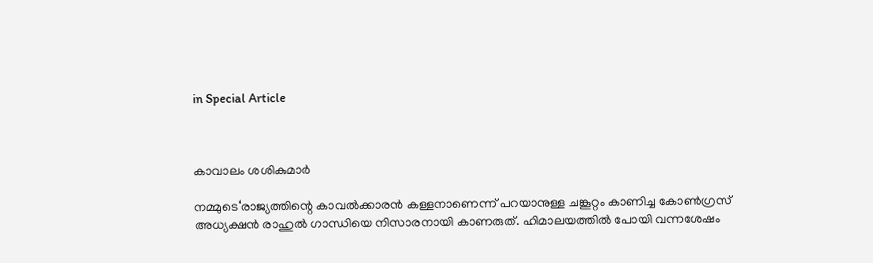in Special Article



കാവാലം ശശികുമാര്‍

നമ്മുടെ‘രാജ്യത്തിന്റെ കാവല്‍ക്കാരന്‍ കള്ളനാണെന്ന് പറയാനുള്ള ചങ്കൂറ്റം കാണിച്ച കോണ്‍ഗ്രസ് അധ്യക്ഷന്‍ രാഹുല്‍ ഗാന്ധിയെ നിസാരനായി കാണരുത്. ഹിമാലയത്തില്‍ പോയി വന്നശേഷം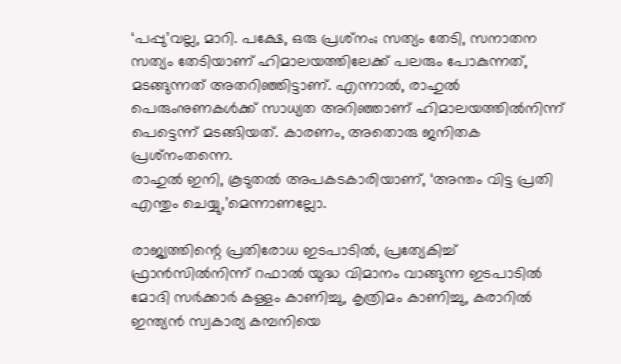‘പപ്പു’വല്ല, മാറി. പക്ഷേ, ഒരു പ്രശ്‌നം; സത്യം തേടി, സനാതന സത്യം തേടിയാണ് ഹിമാലയത്തിലേക്ക് പലരും പോകുന്നത്, മടങ്ങുന്നത് അതറിഞ്ഞിട്ടാണ്. എന്നാല്‍, രാഹുല്‍ പെരുംനുണകള്‍ക്ക് സാധ്യത അറിഞ്ഞാണ് ഹിമാലയത്തില്‍നിന്ന് പെട്ടെന്ന് മടങ്ങിയത്. കാരണം, അതൊരു ജനിതക പ്രശ്‌നംതന്നെ.
രാഹുല്‍ ഇനി, കൂടുതല്‍ അപകടകാരിയാണ്, ‘അന്തം വിട്ട പ്രതി എന്തും ചെയ്യു,’മെന്നാണല്ലോ.

രാജ്യത്തിന്റെ പ്രതിരോധ ഇടപാടില്‍, പ്രത്യേകിച്ച് ഫ്രാന്‍സില്‍നിന്ന് റഫാല്‍ യുദ്ധ വിമാനം വാങ്ങുന്ന ഇടപാടില്‍ മോദി സര്‍ക്കാര്‍ കള്ളം കാണിച്ചു, കൃത്രിമം കാണിച്ചു, കരാറില്‍ ഇന്ത്യന്‍ സ്വകാര്യ കമ്പനിയെ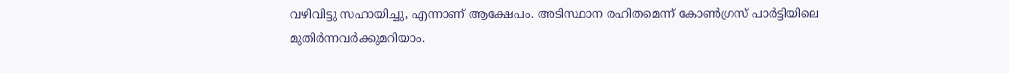വഴിവിട്ടു സഹായിച്ചു, എന്നാണ് ആക്ഷേപം. അടിസ്ഥാന രഹിതമെന്ന് കോണ്‍ഗ്രസ് പാര്‍ട്ടിയിലെ മുതിര്‍ന്നവര്‍ക്കുമറിയാം.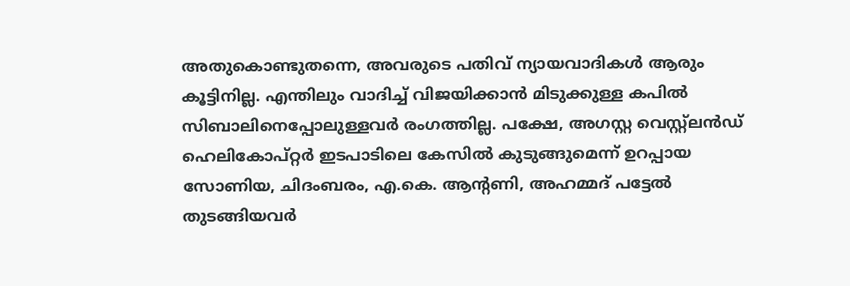അതുകൊണ്ടുതന്നെ, അവരുടെ പതിവ് ന്യായവാദികള്‍ ആരും കൂട്ടിനില്ല. എന്തിലും വാദിച്ച് വിജയിക്കാന്‍ മിടുക്കുള്ള കപില്‍ സിബാലിനെപ്പോലുള്ളവര്‍ രംഗത്തില്ല. പക്ഷേ, അഗസ്റ്റ വെസ്റ്റ്‌ലന്‍ഡ് ഹെലികോപ്റ്റര്‍ ഇടപാടിലെ കേസില്‍ കുടുങ്ങുമെന്ന് ഉറപ്പായ സോണിയ, ചിദംബരം, എ.കെ. ആന്റണി, അഹമ്മദ് പട്ടേല്‍ തുടങ്ങിയവര്‍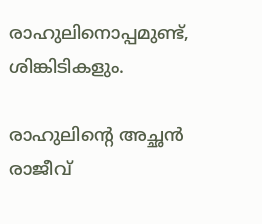രാഹുലിനൊപ്പമുണ്ട്, ശിങ്കിടികളും.

രാഹുലിന്റെ അച്ഛന്‍ രാജീവ്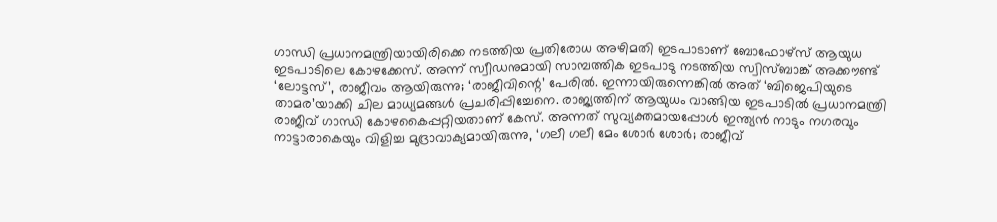ഗാന്ധി പ്രധാനമന്ത്രിയായിരിക്കെ നടത്തിയ പ്രതിരോധ അഴിമതി ഇടപാടാണ് ബോഫോഴ്‌സ് ആയുധ ഇടപാടിലെ കോഴക്കേസ്. അന്ന് സ്വീഡനുമായി സാമ്പത്തിക ഇടപാടു നടത്തിയ സ്വിസ്ബാങ്ക് അക്കൗണ്ട് ‘ലോട്ടസ്’, രാജീവം ആയിരുന്നു; ‘രാജീവിന്റെ’ പേരില്‍. ഇന്നായിരുന്നെങ്കില്‍ അത് ‘ബിജെപിയുടെ താമര’യാക്കി ചില മാധ്യമങ്ങള്‍ പ്രചരിപ്പിച്ചേനെ. രാജ്യത്തിന് ആയുധം വാങ്ങിയ ഇടപാടില്‍ പ്രധാനമന്ത്രി രാജീവ് ഗാന്ധി കോഴകൈപ്പറ്റിയതാണ് കേസ്. അന്നത് സുവ്യക്തമായപ്പോള്‍ ഇന്ത്യന്‍ നാടും നഗരവും നാട്ടാരാകെയും വിളിച്ച മുദ്രാവാക്യമായിരുന്നു, ‘ഗലീ ഗലീ മേം ശോര്‍ ശോര്‍; രാജീവ്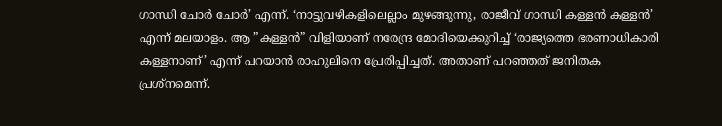ഗാന്ധി ചോര്‍ ചോര്‍’ എന്ന്. ‘നാട്ടുവഴികളിലെല്ലാം മുഴങ്ങുന്നു, രാജീവ് ഗാന്ധി കള്ളന്‍ കള്ളന്‍’ എന്ന് മലയാളം. ആ ”കള്ളന്‍” വിളിയാണ് നരേന്ദ്ര മോദിയെക്കുറിച്ച് ‘രാജ്യത്തെ ഭരണാധികാരി കള്ളനാണ്’ എന്ന് പറയാന്‍ രാഹുലിനെ പ്രേരിപ്പിച്ചത്. അതാണ് പറഞ്ഞത് ജനിതക പ്രശ്‌നമെന്ന്.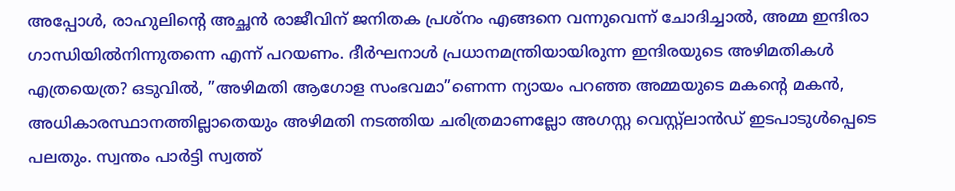അപ്പോള്‍, രാഹുലിന്റെ അച്ഛന്‍ രാജീവിന് ജനിതക പ്രശ്‌നം എങ്ങനെ വന്നുവെന്ന് ചോദിച്ചാല്‍, അമ്മ ഇന്ദിരാ ഗാന്ധിയില്‍നിന്നുതന്നെ എന്ന് പറയണം. ദീര്‍ഘനാള്‍ പ്രധാനമന്ത്രിയായിരുന്ന ഇന്ദിരയുടെ അഴിമതികള്‍ എത്രയെത്ര? ഒടുവില്‍, ”അഴിമതി ആഗോള സംഭവമാ”ണെന്ന ന്യായം പറഞ്ഞ അമ്മയുടെ മകന്റെ മകന്‍, അധികാരസ്ഥാനത്തില്ലാതെയും അഴിമതി നടത്തിയ ചരിത്രമാണല്ലോ അഗസ്റ്റ വെസ്റ്റ്‌ലാന്‍ഡ് ഇടപാടുള്‍പ്പെടെ പലതും. സ്വന്തം പാര്‍ട്ടി സ്വത്ത്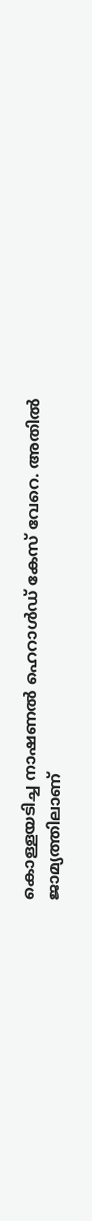കൊള്ളയടിച്ച നാഷണല്‍ ഹെറാള്‍ഡ് കേസ് വേറെ. അതില്‍ ജാമ്യത്തിലാണ്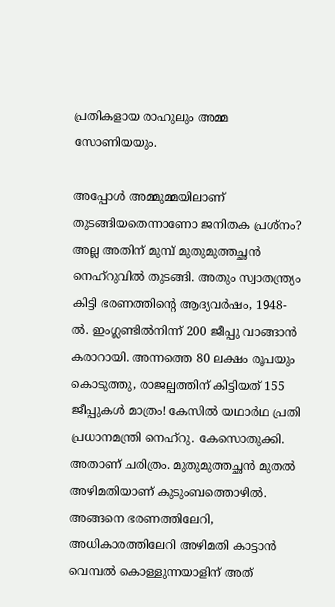പ്രതികളായ രാഹുലും അമ്മ സോണിയയും.

അപ്പോള്‍ അമ്മുമ്മയിലാണ് തുടങ്ങിയതെന്നാണോ ജനിതക പ്രശ്‌നം? അല്ല അതിന് മുമ്പ് മുതുമുത്തച്ഛന്‍ നെഹ്‌റുവില്‍ തുടങ്ങി. അതും സ്വാതന്ത്ര്യം കിട്ടി ഭരണത്തിന്റെ ആദ്യവര്‍ഷം, 1948-ല്‍. ഇംഗ്ലണ്ടില്‍നിന്ന് 200 ജീപ്പു വാങ്ങാന്‍ കരാറായി. അന്നത്തെ 80 ലക്ഷം രൂപയും കൊടുത്തു, രാജല്പത്തിന് കിട്ടിയത് 155 ജീപ്പുകള്‍ മാത്രം! കേസില്‍ യഥാര്‍ഥ പ്രതി പ്രധാനമന്ത്രി നെഹ്‌റു. കേസൊതുക്കി. അതാണ് ചരിത്രം. മുതുമുത്തച്ഛന്‍ മുതല്‍ അഴിമതിയാണ് കുടുംബത്തൊഴില്‍. അങ്ങനെ ഭരണത്തിലേറി, അധികാരത്തിലേറി അഴിമതി കാട്ടാന്‍ വെമ്പല്‍ കൊള്ളുന്നയാളിന് അത്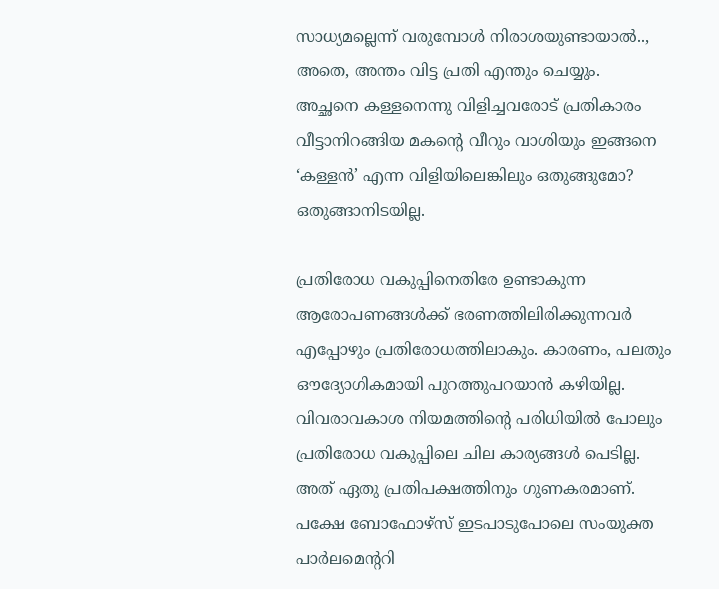സാധ്യമല്ലെന്ന് വരുമ്പോള്‍ നിരാശയുണ്ടായാല്‍.., അതെ, അന്തം വിട്ട പ്രതി എന്തും ചെയ്യും.
അച്ഛനെ കള്ളനെന്നു വിളിച്ചവരോട് പ്രതികാരം വീട്ടാനിറങ്ങിയ മകന്റെ വീറും വാശിയും ഇങ്ങനെ ‘കള്ളന്‍’ എന്ന വിളിയിലെങ്കിലും ഒതുങ്ങുമോ? ഒതുങ്ങാനിടയില്ല.

പ്രതിരോധ വകുപ്പിനെതിരേ ഉണ്ടാകുന്ന ആരോപണങ്ങള്‍ക്ക് ഭരണത്തിലിരിക്കുന്നവര്‍ എപ്പോഴും പ്രതിരോധത്തിലാകും. കാരണം, പലതും ഔദ്യോഗികമായി പുറത്തുപറയാന്‍ കഴിയില്ല. വിവരാവകാശ നിയമത്തിന്റെ പരിധിയില്‍ പോലും പ്രതിരോധ വകുപ്പിലെ ചില കാര്യങ്ങള്‍ പെടില്ല. അത് ഏതു പ്രതിപക്ഷത്തിനും ഗുണകരമാണ്. പക്ഷേ ബോഫോഴ്‌സ് ഇടപാടുപോലെ സംയുക്ത പാര്‍ലമെന്ററി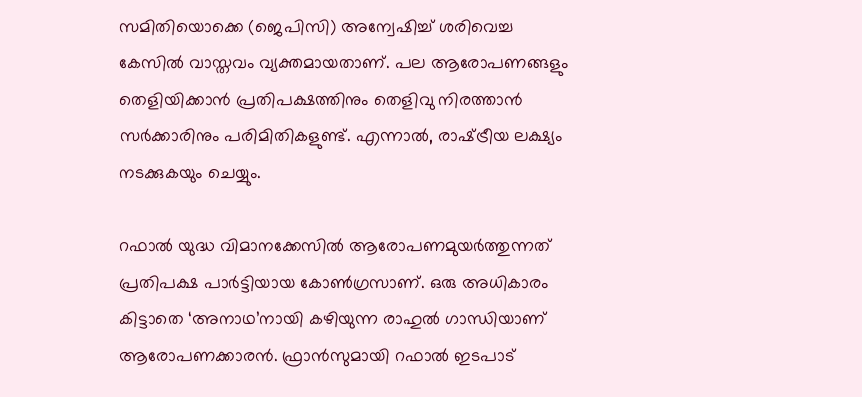സമിതിയൊക്കെ (ജെപിസി) അന്വേഷിച്ച് ശരിവെച്ച കേസില്‍ വാസ്തവം വ്യക്തമായതാണ്. പല ആരോപണങ്ങളും തെളിയിക്കാന്‍ പ്രതിപക്ഷത്തിനും തെളിവു നിരത്താന്‍ സര്‍ക്കാരിനും പരിമിതികളുണ്ട്. എന്നാല്‍, രാഷ്‌ട്രീയ ലക്ഷ്യം നടക്കുകയും ചെയ്യും.

റഫാല്‍ യുദ്ധ വിമാനക്കേസില്‍ ആരോപണമുയര്‍ത്തുന്നത് പ്രതിപക്ഷ പാര്‍ട്ടിയായ കോണ്‍ഗ്രസാണ്. ഒരു അധികാരം കിട്ടാതെ ‘അനാഥ’നായി കഴിയുന്ന രാഹുല്‍ ഗാന്ധിയാണ് ആരോപണക്കാരന്‍. ഫ്രാന്‍സുമായി റഫാല്‍ ഇടപാട്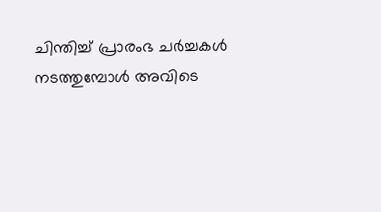ചിന്തിച്ച് പ്രാരംഭ ചര്‍ച്ചകള്‍ നടത്തുമ്പോള്‍ അവിടെ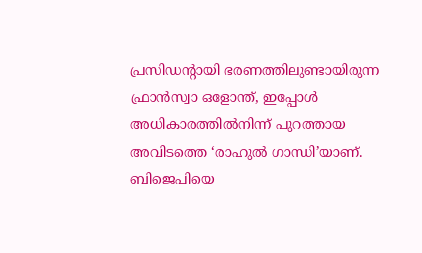പ്രസിഡന്റായി ഭരണത്തിലുണ്ടായിരുന്ന ഫ്രാന്‍സ്വാ ഒളോന്ത്, ഇപ്പോള്‍ അധികാരത്തില്‍നിന്ന് പുറത്തായ അവിടത്തെ ‘രാഹുല്‍ ഗാന്ധി’യാണ്. ബിജെപിയെ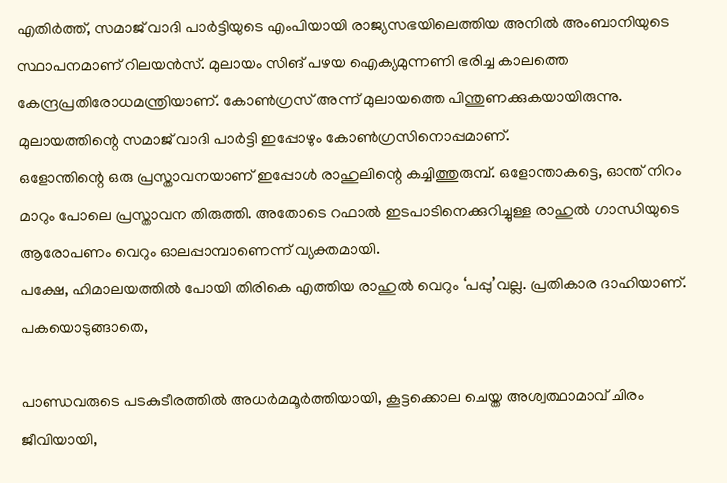എതിര്‍ത്ത്, സമാജ് വാദി പാര്‍ട്ടിയുടെ എംപിയായി രാജ്യസഭയിലെത്തിയ അനില്‍ അംബാനിയുടെ സ്ഥാപനമാണ് റിലയന്‍സ്. മുലായം സിങ് പഴയ ഐക്യമുന്നണി ഭരിച്ച കാലത്തെ കേന്ദ്രപ്രതിരോധമന്ത്രിയാണ്. കോണ്‍ഗ്രസ് അന്ന് മുലായത്തെ പിന്തുണക്കുകയായിരുന്നു. മുലായത്തിന്റെ സമാജ് വാദി പാര്‍ട്ടി ഇപ്പോഴും കോണ്‍ഗ്രസിനൊപ്പമാണ്.
ഒളോന്തിന്റെ ഒരു പ്രസ്താവനയാണ് ഇപ്പോള്‍ രാഹുലിന്റെ കച്ചിത്തുരുമ്പ്. ഒളോന്താകട്ടെ, ഓന്ത് നിറം മാറും പോലെ പ്രസ്താവന തിരുത്തി. അതോടെ റഫാല്‍ ഇടപാടിനെക്കുറിച്ചുള്ള രാഹുല്‍ ഗാന്ധിയുടെ ആരോപണം വെറും ഓലപ്പാമ്പാണെന്ന് വ്യക്തമായി.
പക്ഷേ, ഹിമാലയത്തില്‍ പോയി തിരികെ എത്തിയ രാഹുല്‍ വെറും ‘പപ്പു’വല്ല. പ്രതികാര ദാഹിയാണ്. പകയൊടുങ്ങാതെ,

പാണ്ഡവരുടെ പടകുടീരത്തില്‍ അധര്‍മമൂര്‍ത്തിയായി, കൂട്ടക്കൊല ചെയ്ത അശ്വത്ഥാമാവ് ചിരം ജീവിയായി,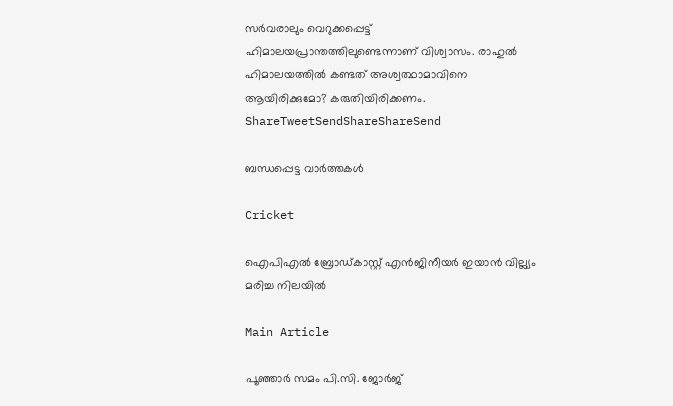സര്‍വരാലും വെറുക്കപ്പെട്ട് ഹിമാലയപ്രാന്തത്തിലുണ്ടെന്നാണ് വിശ്വാസം. രാഹുല്‍ ഹിമാലയത്തില്‍ കണ്ടത് അശ്വത്ഥാമാവിനെ ആയിരിക്കുമോ? കരുതിയിരിക്കണം.
ShareTweetSendShareShareSend

ബന്ധപ്പെട്ട വാര്‍ത്തകള്‍

Cricket

ഐപിഎല്‍ ബ്രോഡ്കാസ്റ്റ് എന്‍ജിനീയര്‍ ഇയാന്‍ വില്ല്യം മരിച്ച നിലയില്‍

Main Article

പൂഞ്ഞാര്‍ സമം പി.സി. ജോര്‍ജ്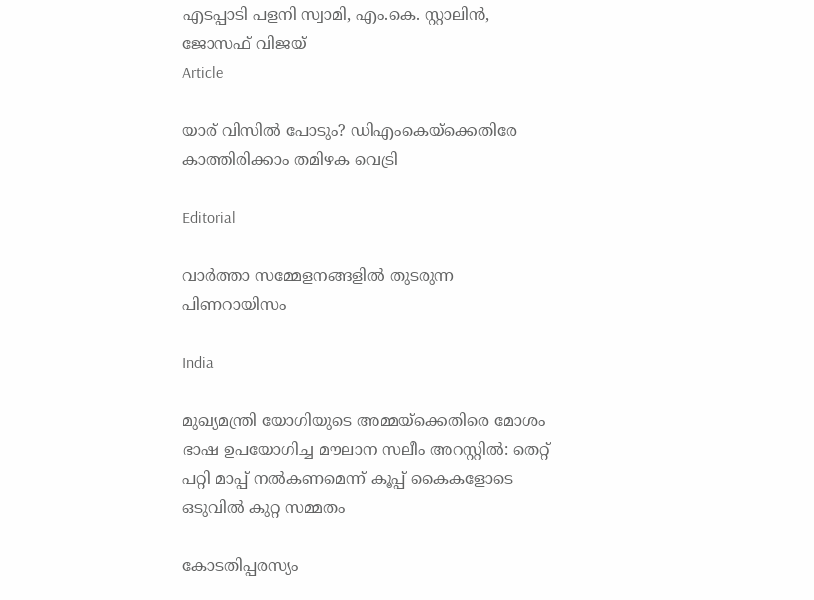എടപ്പാടി പളനി സ്വാമി, എം.കെ. സ്റ്റാലിന്‍, ജോസഫ് വിജയ്‌
Article

യാര് വിസില്‍ പോടും? ഡിഎംകെയ്‌ക്കെതിരേ കാത്തിരിക്കാം തമിഴക വെട്രി

Editorial

വാര്‍ത്താ സമ്മേളനങ്ങളില്‍ തുടരുന്ന പിണറായിസം

India

മുഖ്യമന്ത്രി യോഗിയുടെ അമ്മയ്‌ക്കെതിരെ മോശം ഭാഷ ഉപയോഗിച്ച മൗലാന സലീം അറസ്റ്റിൽ: തെറ്റ് പറ്റി മാപ്പ് നൽകണമെന്ന് കൂപ്പ് കൈകളോടെ ഒടുവിൽ കുറ്റ സമ്മതം

കോടതിപ്പരസ്യം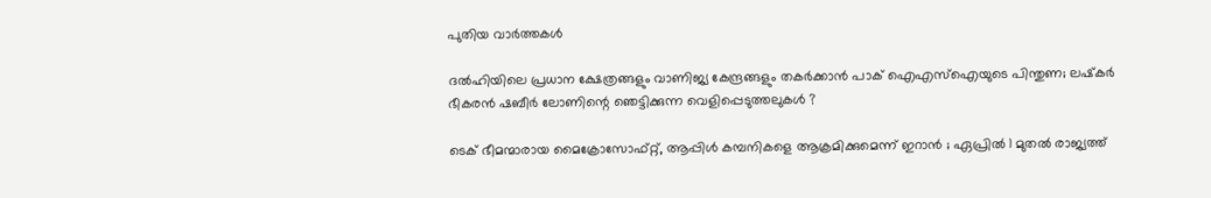പുതിയ വാര്‍ത്തകള്‍

ദൽഹിയിലെ പ്രധാന ക്ഷേത്രങ്ങളും വാണിജ്യ കേന്ദ്രങ്ങളും തകർക്കാൻ പാക് ഐഎസ്‌ഐയുടെ പിന്തുണ; ലഷ്‌കർ ഭീകരൻ ഷബീർ ലോണിന്റെ ഞെട്ടിക്കുന്ന വെളിപ്പെടുത്തലുകൾ ?

ടെക് ഭീമന്മാരായ മൈക്രോസോഫ്റ്റ്, ആപ്പിൾ കമ്പനികളെ ആക്രമിക്കുമെന്ന് ഇറാൻ ; ഏപ്രിൽ 1 മുതൽ രാജ്യത്ത്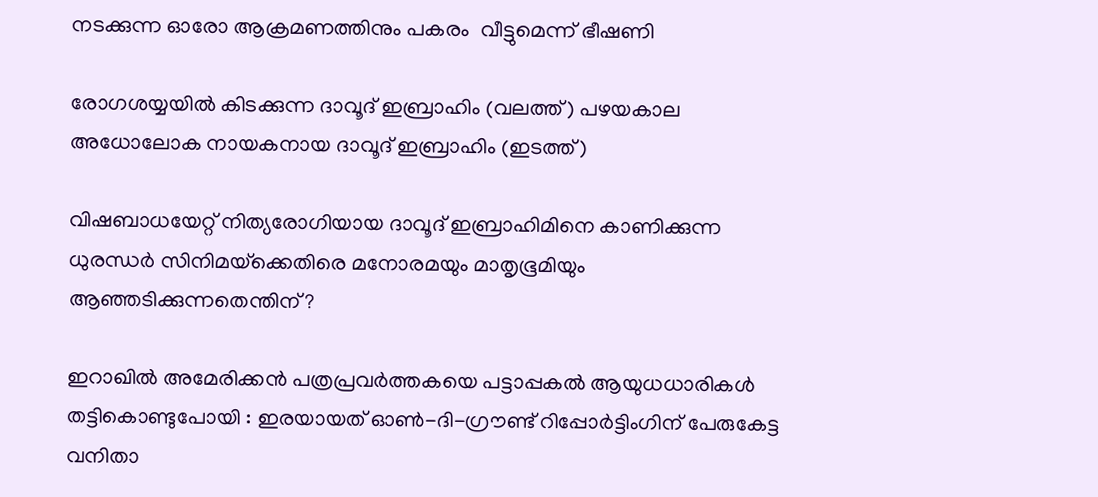നടക്കുന്ന ഓരോ ആക്രമണത്തിനും പകരം  വീട്ടുമെന്ന് ഭീഷണി

രോഗശയ്യയില്‍ കിടക്കുന്ന ദാവൂദ് ഇബ്രാഹിം (വലത്ത്) പഴയകാല അധോലോക നായകനായ ദാവൂദ് ഇബ്രാഹിം (ഇടത്ത്)

വിഷബാധയേറ്റ് നിത്യരോഗിയായ ദാവൂദ് ഇബ്രാഹിമിനെ കാണിക്കുന്ന ധുരന്ധര്‍ സിനിമയ്‌ക്കെതിരെ മനോരമയും മാതൃഭൂമിയും ആഞ്ഞടിക്കുന്നതെന്തിന്?

ഇറാഖിൽ അമേരിക്കൻ പത്രപ്രവർത്തകയെ പട്ടാപ്പകൽ ആയുധധാരികൾ തട്ടികൊണ്ടുപോയി : ഇരയായത് ഓൺ-ദി-ഗ്രൗണ്ട് റിപ്പോർട്ടിംഗിന് പേരുകേട്ട വനിതാ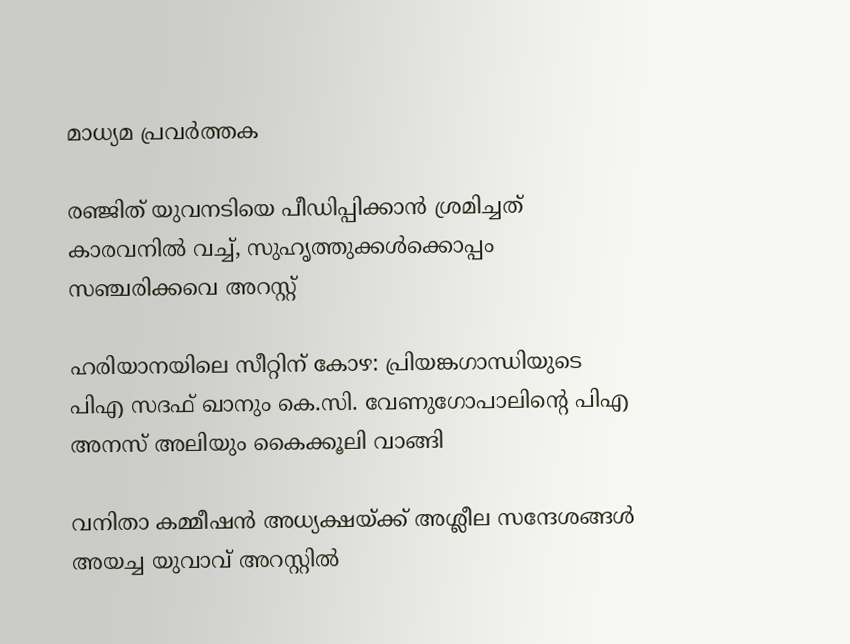മാധ്യമ പ്രവർത്തക

രഞ്ജിത് യുവനടിയെ പീഡിപ്പിക്കാന്‍ ശ്രമിച്ചത് കാരവനില്‍ വച്ച്, സുഹൃത്തുക്കള്‍ക്കൊപ്പം സഞ്ചരിക്കവെ അറസ്റ്റ്

ഹരിയാനയിലെ സീറ്റിന് കോഴ: പ്രിയങ്കഗാന്ധിയുടെ പിഎ സദഫ് ഖാനും കെ.സി. വേണുഗോപാലിന്റെ പിഎ അനസ് അലിയും കൈക്കൂലി വാങ്ങി

വനിതാ കമ്മീഷന്‍ അധ്യക്ഷയ്‌ക്ക് അശ്ലീല സന്ദേശങ്ങള്‍ അയച്ച യുവാവ് അറസ്റ്റില്‍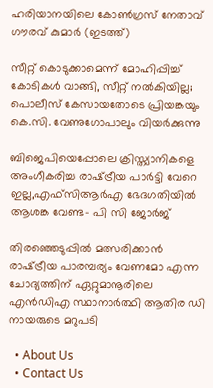ഹരിയാനയിലെ കോണ്‍ഗ്രസ് നേതാവ് ഗൗരവ് കുമാര്‍ (ഇടത്ത്)

സീറ്റ് കൊടുക്കാമെന്ന് മോഹിപ്പിച്ച് കോടികള്‍ വാങ്ങി, സീറ്റ് നല്‍കിയില്ല; പൊലീസ് കേസായതോടെ പ്രിയങ്കയും കെ.സി. വേണുഗോപാലും വിയര്‍ക്കുന്നു

ബിജെപിയെപ്പോലെ ക്രിസ്ത്യാനികളെ അംഗീകരിച്ച രാഷ്‌ട്രീയ പാര്‍ട്ടി വേറെ ഇല്ല,എഫ്സിആര്‍എ ഭേദഗതിയില്‍ ആശങ്ക വേണ്ട- പി സി ജോര്‍ജ്

തിരഞ്ഞെടുപ്പിൽ മത്സരിക്കാൻ രാഷ്‌ട്രീയ പാരമ്പര്യം വേണമോ എന്ന ചോദ്യത്തിന് ഏറ്റുമാനൂരിലെ എന്‍ഡിഎ സ്ഥാനാര്‍ത്ഥി ആതിര ഡി നായരുടെ മറുപടി

  • About Us
  • Contact Us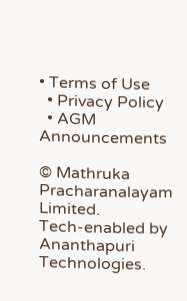• Terms of Use
  • Privacy Policy
  • AGM Announcements

© Mathruka Pracharanalayam Limited.
Tech-enabled by Ananthapuri Technologies.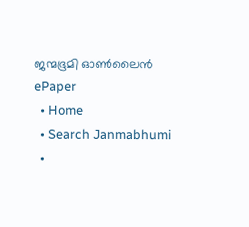ജന്മഭൂമി ഓണ്‍ലൈന്‍
ePaper
  • Home
  • Search Janmabhumi
  •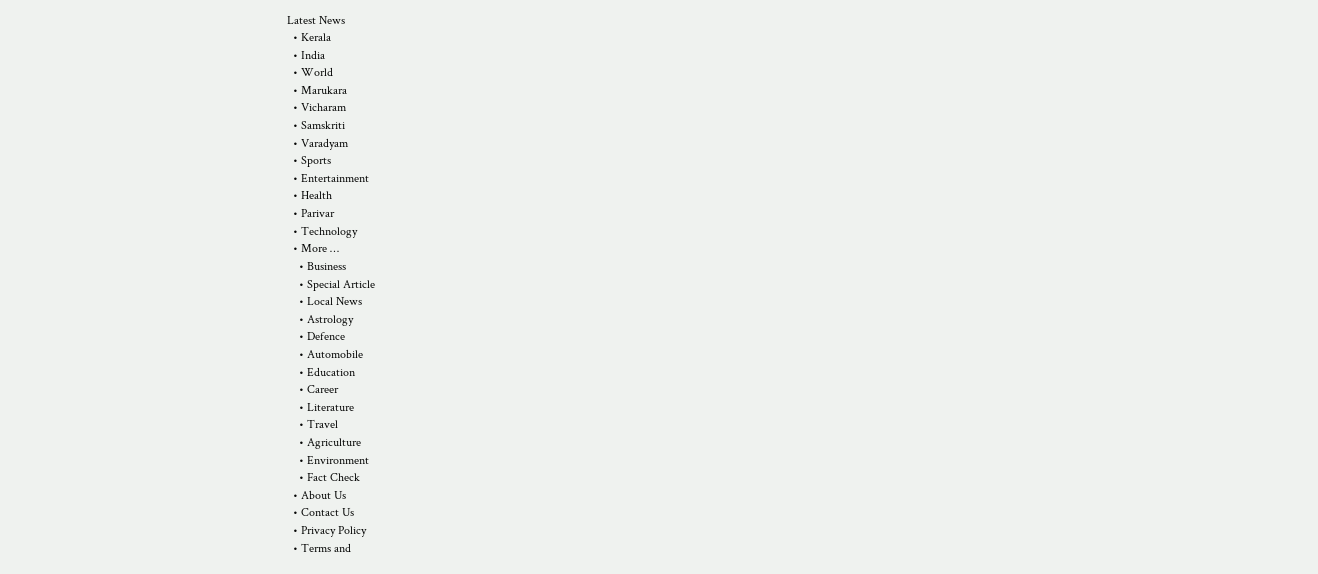Latest News
  • Kerala
  • India
  • World
  • Marukara
  • Vicharam
  • Samskriti
  • Varadyam
  • Sports
  • Entertainment
  • Health
  • Parivar
  • Technology
  • More …
    • Business
    • Special Article
    • Local News
    • Astrology
    • Defence
    • Automobile
    • Education
    • Career
    • Literature
    • Travel
    • Agriculture
    • Environment
    • Fact Check
  • About Us
  • Contact Us
  • Privacy Policy
  • Terms and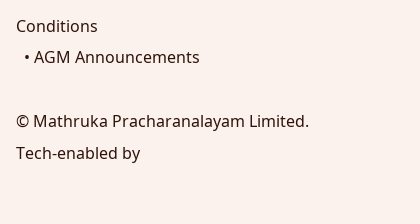Conditions
  • AGM Announcements

© Mathruka Pracharanalayam Limited.
Tech-enabled by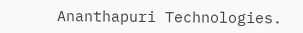Ananthapuri Technologies.